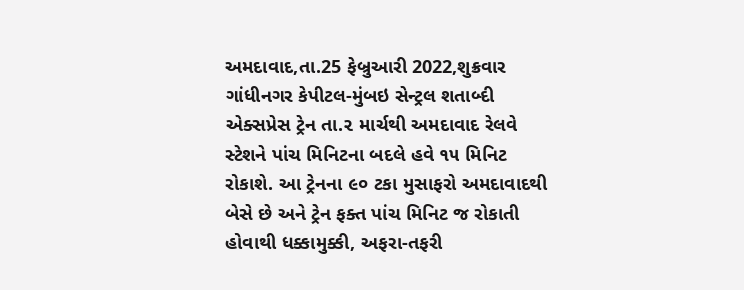અમદાવાદ,તા.25 ફેબ્રુઆરી 2022,શુક્રવાર
ગાંધીનગર કેપીટલ-મુંબઇ સેન્ટ્રલ શતાબ્દી એક્સપ્રેસ ટ્રેન તા.૨ માર્ચથી અમદાવાદ રેલવે સ્ટેશને પાંચ મિનિટના બદલે હવે ૧૫ મિનિટ રોકાશે. આ ટ્રેનના ૯૦ ટકા મુસાફરો અમદાવાદથી બેસે છે અને ટ્રેન ફક્ત પાંચ મિનિટ જ રોકાતી હોવાથી ધક્કામુક્કી, અફરા-તફરી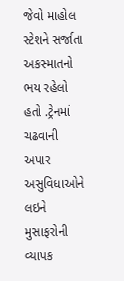જેવો માહોલ સ્ટેશને સર્જાતા અકસ્માતનો ભય રહેલો હતો .ટ્રેનમાં ચઢવાની અપાર અસુવિધાઓને લઇને મુસાફરોની વ્યાપક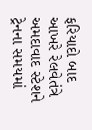ફરિયાદો બાદ આખરે રેલવેતંત્રે અમદાવાદ સ્ટેશને ટ્રેનના સમયમાં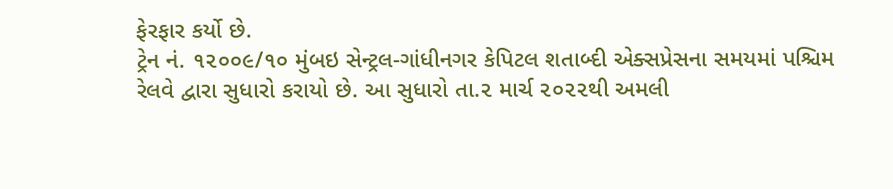ફેરફાર કર્યો છે.
ટ્રેન નં. ૧૨૦૦૯/૧૦ મુંબઇ સેન્ટ્રલ-ગાંધીનગર કેપિટલ શતાબ્દી એક્સપ્રેસના સમયમાં પશ્ચિમ રેલવે દ્વારા સુધારો કરાયો છે. આ સુધારો તા.૨ માર્ચ ૨૦૨૨થી અમલી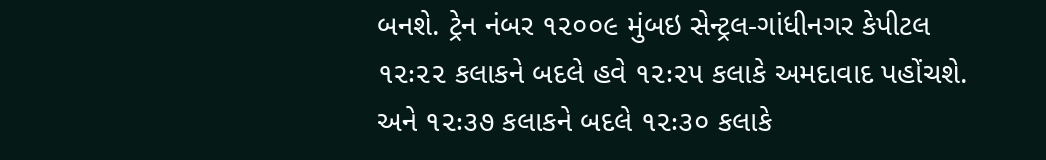બનશે. ટ્રેન નંબર ૧૨૦૦૯ મુંબઇ સેન્ટ્રલ-ગાંધીનગર કેપીટલ ૧૨ઃ૨૨ કલાકને બદલે હવે ૧૨ઃ૨૫ કલાકે અમદાવાદ પહોંચશે. અને ૧૨ઃ૩૭ કલાકને બદલે ૧૨ઃ૩૦ કલાકે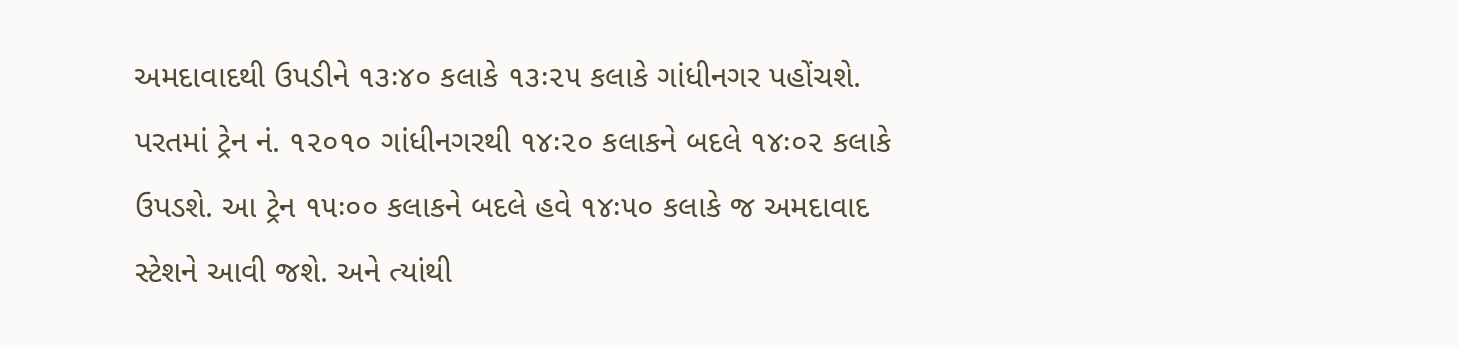અમદાવાદથી ઉપડીને ૧૩ઃ૪૦ કલાકે ૧૩ઃ૨૫ કલાકે ગાંધીનગર પહોંચશે.
પરતમાં ટ્રેન નં. ૧૨૦૧૦ ગાંધીનગરથી ૧૪ઃ૨૦ કલાકને બદલે ૧૪ઃ૦૨ કલાકે ઉપડશે. આ ટ્રેન ૧૫ઃ૦૦ કલાકને બદલે હવે ૧૪ઃ૫૦ કલાકે જ અમદાવાદ સ્ટેશને આવી જશે. અને ત્યાંથી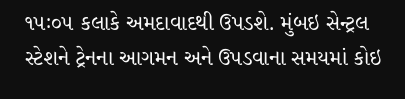૧૫ઃ૦૫ કલાકે અમદાવાદથી ઉપડશે. મુંબઇ સેન્ટ્રલ સ્ટેશને ટ્રેનના આગમન અને ઉપડવાના સમયમાં કોઇ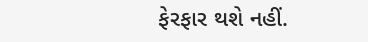ફેરફાર થશે નહીં.